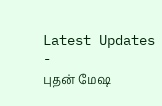Latest Updates
-
புதன் மேஷ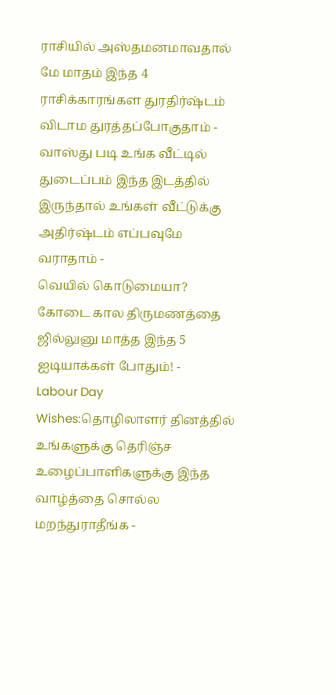ராசியில் அஸ்தமனமாவதால் மே மாதம் இந்த 4 ராசிக்காரங்கள துரதிர்ஷ்டம் விடாம துரத்தப்போகுதாம் -
வாஸ்து படி உங்க வீட்டில் துடைப்பம் இந்த இடத்தில் இருந்தால் உங்கள் வீட்டுக்கு அதிர்ஷ்டம் எப்பவுமே வராதாம் -
வெயில் கொடுமையா? கோடை கால திருமணத்தை ஜில்லுனு மாத்த இந்த 5 ஐடியாக்கள் போதும்! -
Labour Day Wishes:தொழிலாளர் தினத்தில் உங்களுக்கு தெரிஞ்ச உழைப்பாளிகளுக்கு இந்த வாழ்த்தை சொல்ல மறந்துராதீங்க -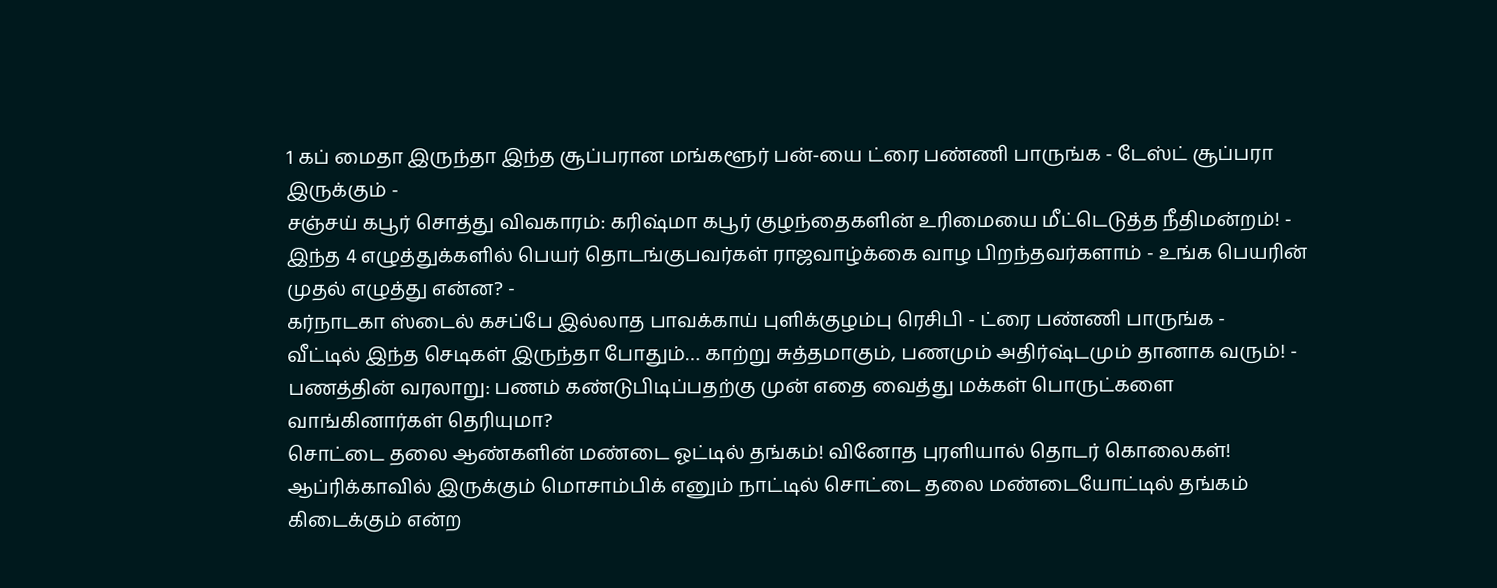1 கப் மைதா இருந்தா இந்த சூப்பரான மங்களூர் பன்-யை ட்ரை பண்ணி பாருங்க - டேஸ்ட் சூப்பரா இருக்கும் -
சஞ்சய் கபூர் சொத்து விவகாரம்: கரிஷ்மா கபூர் குழந்தைகளின் உரிமையை மீட்டெடுத்த நீதிமன்றம்! -
இந்த 4 எழுத்துக்களில் பெயர் தொடங்குபவர்கள் ராஜவாழ்க்கை வாழ பிறந்தவர்களாம் - உங்க பெயரின் முதல் எழுத்து என்ன? -
கர்நாடகா ஸ்டைல் கசப்பே இல்லாத பாவக்காய் புளிக்குழம்பு ரெசிபி - ட்ரை பண்ணி பாருங்க -
வீட்டில் இந்த செடிகள் இருந்தா போதும்… காற்று சுத்தமாகும், பணமும் அதிர்ஷ்டமும் தானாக வரும்! -
பணத்தின் வரலாறு: பணம் கண்டுபிடிப்பதற்கு முன் எதை வைத்து மக்கள் பொருட்களை வாங்கினார்கள் தெரியுமா?
சொட்டை தலை ஆண்களின் மண்டை ஓட்டில் தங்கம்! வினோத புரளியால் தொடர் கொலைகள்!
ஆப்ரிக்காவில் இருக்கும் மொசாம்பிக் எனும் நாட்டில் சொட்டை தலை மண்டையோட்டில் தங்கம் கிடைக்கும் என்ற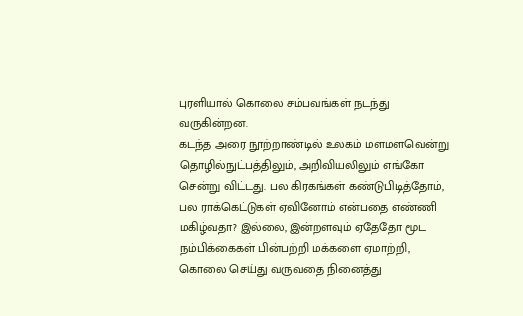புரளியால் கொலை சம்பவங்கள் நடந்து வருகின்றன.
கடந்த அரை நூற்றாண்டில் உலகம் மளமளவென்று தொழில்நுட்பத்திலும், அறிவியலிலும் எங்கோ சென்று விட்டது. பல கிரகங்கள் கண்டுபிடித்தோம், பல ராக்கெட்டுகள் ஏவினோம் என்பதை எண்ணி மகிழ்வதா? இல்லை, இன்றளவும் ஏதேதோ மூட நம்பிக்கைகள் பின்பற்றி மக்களை ஏமாற்றி, கொலை செய்து வருவதை நினைத்து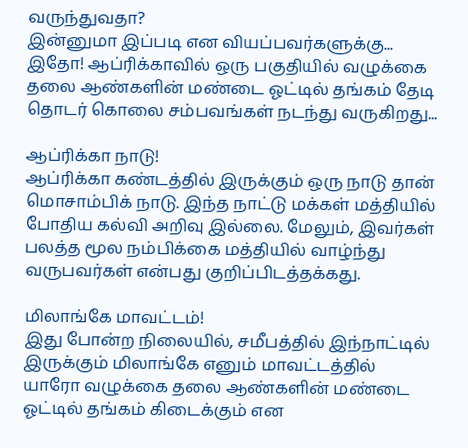வருந்துவதா?
இன்னுமா இப்படி என வியப்பவர்களுக்கு... இதோ! ஆப்ரிக்காவில் ஒரு பகுதியில் வழுக்கை தலை ஆண்களின் மண்டை ஓட்டில் தங்கம் தேடி தொடர் கொலை சம்பவங்கள் நடந்து வருகிறது...

ஆப்ரிக்கா நாடு!
ஆப்ரிக்கா கண்டத்தில் இருக்கும் ஒரு நாடு தான் மொசாம்பிக் நாடு. இந்த நாட்டு மக்கள் மத்தியில் போதிய கல்வி அறிவு இல்லை. மேலும், இவர்கள் பலத்த மூல நம்பிக்கை மத்தியில் வாழ்ந்து வருபவர்கள் என்பது குறிப்பிடத்தக்கது.

மிலாங்கே மாவட்டம்!
இது போன்ற நிலையில், சமீபத்தில் இந்நாட்டில் இருக்கும் மிலாங்கே எனும் மாவட்டத்தில் யாரோ வழுக்கை தலை ஆண்களின் மண்டை ஓட்டில் தங்கம் கிடைக்கும் என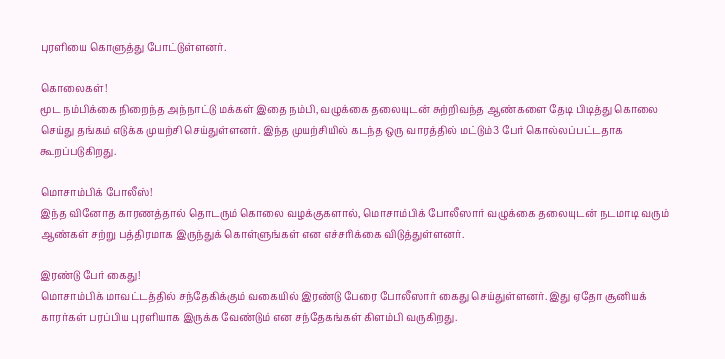புரளியை கொளுத்து போட்டுள்ளனர்.

கொலைகள்!
மூட நம்பிக்கை நிறைந்த அந்நாட்டு மக்கள் இதை நம்பி, வழுக்கை தலையுடன் சுற்றிவந்த ஆண்களை தேடி பிடித்து கொலை செய்து தங்கம் எடுக்க முயற்சி செய்துள்ளனர். இந்த முயற்சியில் கடந்த ஒரு வாரத்தில் மட்டும்3 பேர் கொல்லப்பட்டதாக கூறப்படுகிறது.

மொசாம்பிக் போலீஸ்!
இந்த வினோத காரணத்தால் தொடரும் கொலை வழக்குகளால், மொசாம்பிக் போலீஸார் வழுக்கை தலையுடன் நடமாடி வரும் ஆண்கள் சற்று பத்திரமாக இருந்துக் கொள்ளுங்கள் என எச்சரிக்கை விடுத்துள்ளனர்.

இரண்டு பேர் கைது!
மொசாம்பிக் மாவட்டத்தில் சந்தேகிக்கும் வகையில் இரண்டு பேரை போலீஸார் கைது செய்துள்ளனர். இது ஏதோ சூனியக் காரர்கள் பரப்பிய புரளியாக இருக்க வேண்டும் என சந்தேகங்கள் கிளம்பி வருகிறது.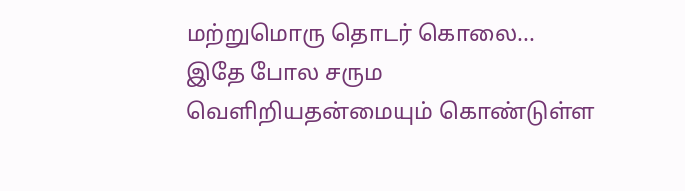மற்றுமொரு தொடர் கொலை...
இதே போல சரும வெளிறியதன்மையும் கொண்டுள்ள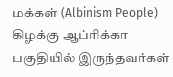மக்கள் (Albinism People) கிழக்கு ஆப்ரிக்கா பகுதியில் இருந்தவர்கள்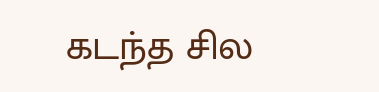கடந்த சில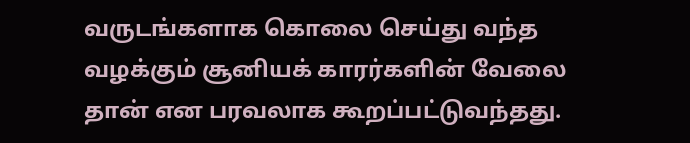வருடங்களாக கொலை செய்து வந்த வழக்கும் சூனியக் காரர்களின் வேலை தான் என பரவலாக கூறப்பட்டுவந்தது.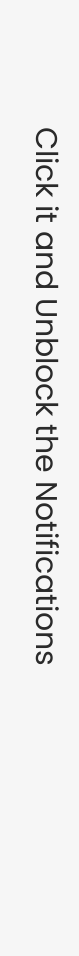Click it and Unblock the Notifications